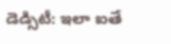డెడ్సిటీ: ఇలా ఐతే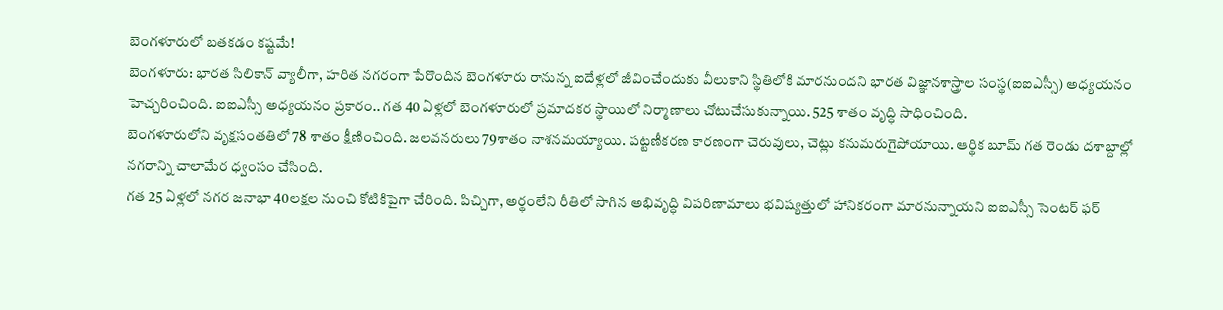బెంగళూరులో బతకడం కష్టమే!
బెంగళూరు: భారత సిలికాన్ వ్యాలీగా, హరిత నగరంగా పేరొందిన బెంగళూరు రానున్న ఐదేళ్లలో జీవించేందుకు వీలుకాని స్థితిలోకి మారనుందని భారత విజ్ఞానశాస్త్రాల సంస్థ(ఐఐఎస్సీ) అధ్యయనం హెచ్చరించింది. ఐఐఎస్సీ అధ్యయనం ప్రకారం.. గత 40 ఏళ్లలో బెంగళూరులో ప్రమాదకర స్థాయిలో నిర్మాణాలు చోటుచేసుకున్నాయి. 525 శాతం వృద్ధి సాధించింది.
బెంగళూరులోని వృక్షసంతతిలో 78 శాతం క్షీణించింది. జలవనరులు 79శాతం నాశనమయ్యాయి. పట్టణీకరణ కారణంగా చెరువులు, చెట్లు కనుమరుగైపోయాయి. ఆర్థిక బూమ్ గత రెండు దశాబ్దాల్లో నగరాన్ని చాలామేర ధ్వంసం చేసింది.
గత 25 ఏళ్లలో నగర జనాభా 40లక్షల నుంచి కోటికిపైగా చేరింది. పిచ్చిగా, అర్థంలేని రీతిలో సాగిన అభివృద్ధి విపరిణామాలు భవిష్యత్తులో హానికరంగా మారనున్నాయని ఐఐఎస్సీ సెంటర్ ఫర్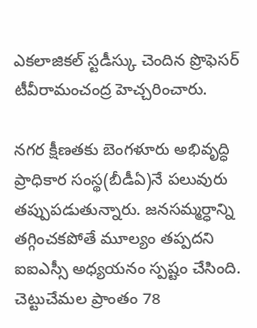ఎకలాజికల్ స్టడీస్కు చెందిన ప్రొఫెసర్ టీవీరామంచంద్ర హెచ్చరించారు.

నగర క్షీణతకు బెంగళూరు అభివృద్ధి ప్రాధికార సంస్థ(బీడీఏ)నే పలువురు తప్పుపడుతున్నారు. జనసమ్మర్ధాన్ని తగ్గించకపోతే మూల్యం తప్పదని ఐఐఎస్సీ అధ్యయనం స్పష్టం చేసింది.
చెట్టుచేమల ప్రాంతం 78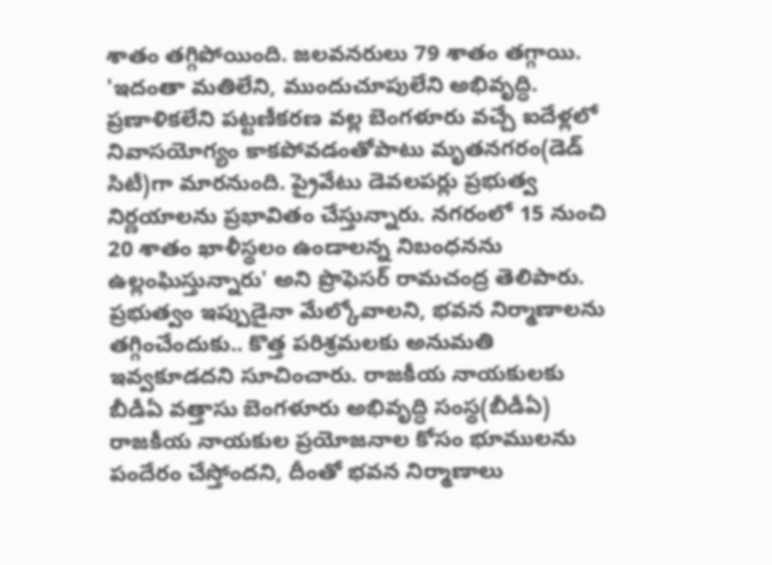శాతం తగ్గిపోయింది. జలవనరులు 79 శాతం తగ్గాయి. 'ఇదంతా మతిలేని, ముందుచూపులేని అభివృద్ధి. ప్రణాళికలేని పట్టణీకరణ వల్ల బెంగళూరు వచ్చే ఐదేళ్లలో నివాసయోగ్యం కాకపోవడంతోపాటు మృతనగరం(డెడ్ సిటీ)గా మారనుంది. ప్రైవేటు డెవలపర్లు ప్రభుత్వ నిర్ణయాలను ప్రభావితం చేస్తున్నారు. నగరంలో 15 నుంచి 20 శాతం ఖాళీస్థలం ఉండాలన్న నిబంధనను ఉల్లంఘిస్తున్నారు' అని ప్రొఫెసర్ రామచంద్ర తెలిపారు.
ప్రభుత్వం ఇప్పుడైనా మేల్కోవాలని, భవన నిర్మాణాలను తగ్గించేందుకు.. కొత్త పరిశ్రమలకు అనుమతి ఇవ్వకూడదని సూచించారు. రాజకీయ నాయకులకు బీడీఏ వత్తాసు బెంగళూరు అభివృద్ధి సంస్థ(బీడీఏ) రాజకీయ నాయకుల ప్రయోజనాల కోసం భూములను పందేరం చేస్తోందని, దీంతో భవన నిర్మాణాలు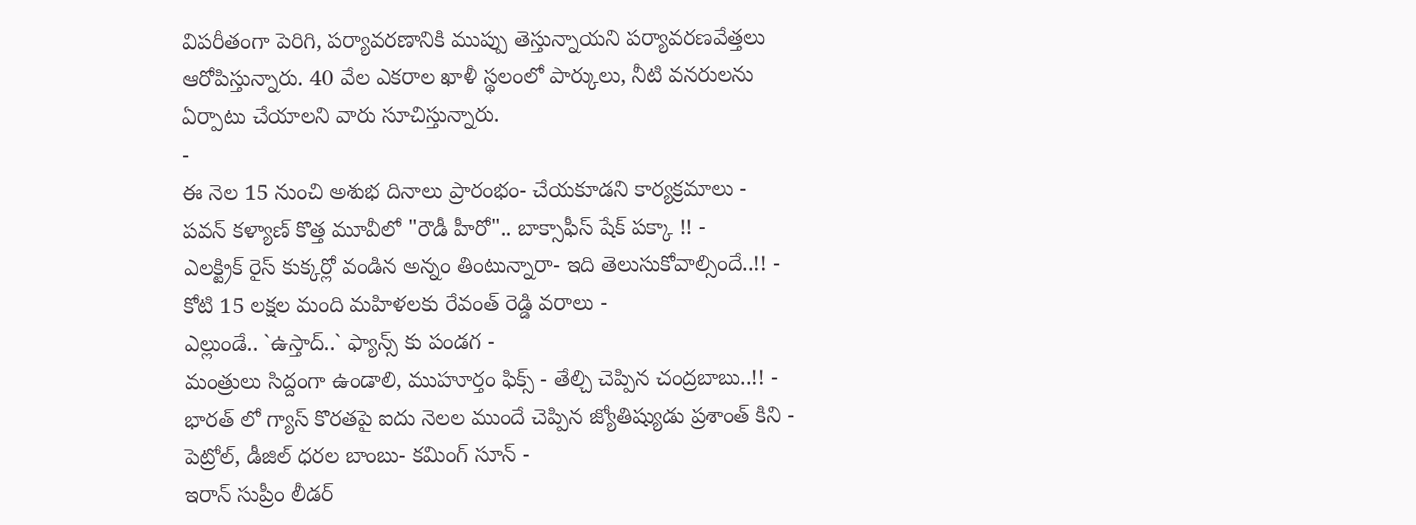విపరీతంగా పెరిగి, పర్యావరణానికి ముప్పు తెస్తున్నాయని పర్యావరణవేత్తలు ఆరోపిస్తున్నారు. 40 వేల ఎకరాల ఖాళీ స్థలంలో పార్కులు, నీటి వనరులను ఏర్పాటు చేయాలని వారు సూచిస్తున్నారు.
-
ఈ నెల 15 నుంచి అశుభ దినాలు ప్రారంభం- చేయకూడని కార్యక్రమాలు -
పవన్ కళ్యాణ్ కొత్త మూవీలో "రౌడీ హీరో".. బాక్సాఫీస్ షేక్ పక్కా !! -
ఎలక్ట్రిక్ రైస్ కుక్కర్లో వండిన అన్నం తింటున్నారా- ఇది తెలుసుకోవాల్సిందే..!! -
కోటి 15 లక్షల మంది మహిళలకు రేవంత్ రెడ్డి వరాలు -
ఎల్లుండే.. `ఉస్తాద్..` ఫ్యాన్స్ కు పండగ -
మంత్రులు సిద్దంగా ఉండాలి, ముహూర్తం ఫిక్స్ - తేల్చి చెప్పిన చంద్రబాబు..!! -
భారత్ లో గ్యాస్ కొరతపై ఐదు నెలల ముందే చెప్పిన జ్యోతిష్యుడు ప్రశాంత్ కిని -
పెట్రోల్, డీజిల్ ధరల బాంబు- కమింగ్ సూన్ -
ఇరాన్ సుప్రీం లీడర్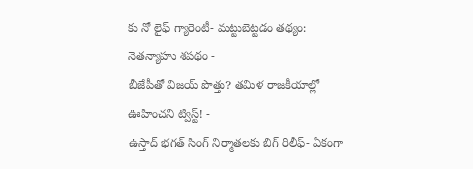కు నో లైఫ్ గ్యారెంటీ- మట్టుబెట్టడం తథ్యం: నెతన్యాహు శపథం -
బీజేపీతో విజయ్ పొత్తు? తమిళ రాజకీయాల్లో ఊహించని ట్విస్ట్! -
ఉస్తాద్ భగత్ సింగ్ నిర్మాతలకు బిగ్ రిలీఫ్- ఏకంగా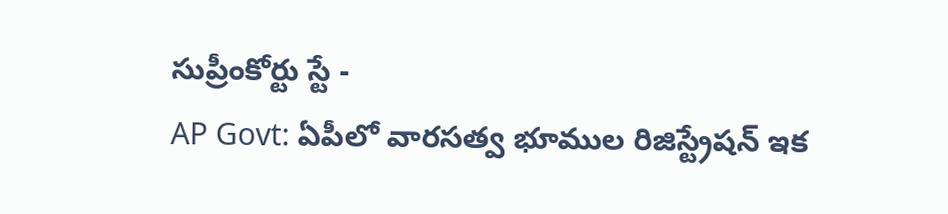సుప్రీంకోర్టు స్టే -
AP Govt: ఏపీలో వారసత్వ భూముల రిజిస్ట్రేషన్ ఇక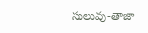సులువు-తాజా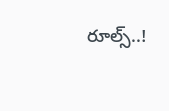రూల్స్..!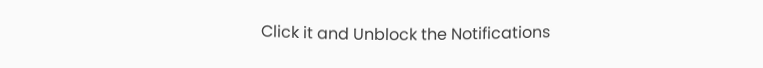Click it and Unblock the Notifications